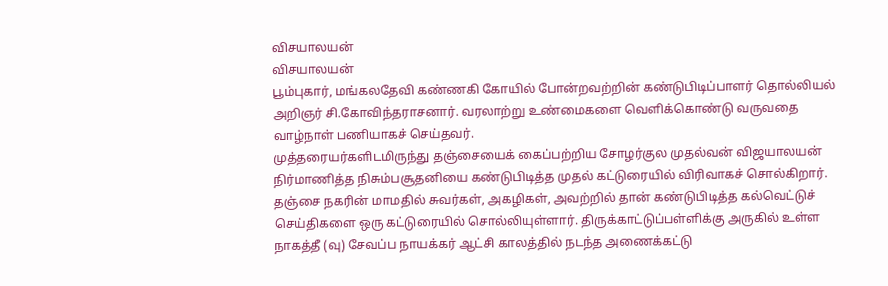விசயாலயன்
விசயாலயன்
பூம்புகார், மங்கலதேவி கண்ணகி கோயில் போன்றவற்றின் கண்டுபிடிப்பாளர் தொல்லியல் அறிஞர் சி.கோவிந்தராசனார். வரலாற்று உண்மைகளை வெளிக்கொண்டு வருவதை வாழ்நாள் பணியாகச் செய்தவர்.
முத்தரையர்களிடமிருந்து தஞ்சையைக் கைப்பற்றிய சோழர்குல முதல்வன் விஜயாலயன் நிர்மாணித்த நிசும்பசூதனியை கண்டுபிடித்த முதல் கட்டுரையில் விரிவாகச் சொல்கிறார்.
தஞ்சை நகரின் மாமதில் சுவர்கள், அகழிகள், அவற்றில் தான் கண்டுபிடித்த கல்வெட்டுச் செய்திகளை ஒரு கட்டுரையில் சொல்லியுள்ளார். திருக்காட்டுப்பள்ளிக்கு அருகில் உள்ள நாகத்தீ (வு) சேவப்ப நாயக்கர் ஆட்சி காலத்தில் நடந்த அணைக்கட்டு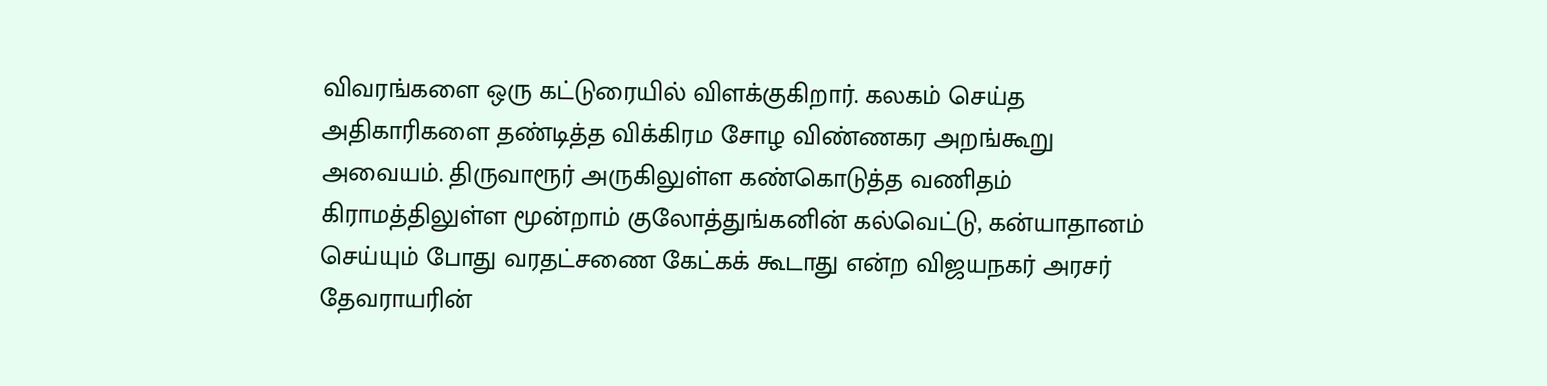விவரங்களை ஒரு கட்டுரையில் விளக்குகிறார். கலகம் செய்த அதிகாரிகளை தண்டித்த விக்கிரம சோழ விண்ணகர அறங்கூறு அவையம். திருவாரூர் அருகிலுள்ள கண்கொடுத்த வணிதம் கிராமத்திலுள்ள மூன்றாம் குலோத்துங்கனின் கல்வெட்டு, கன்யாதானம் செய்யும் போது வரதட்சணை கேட்கக் கூடாது என்ற விஜயநகர் அரசர் தேவராயரின்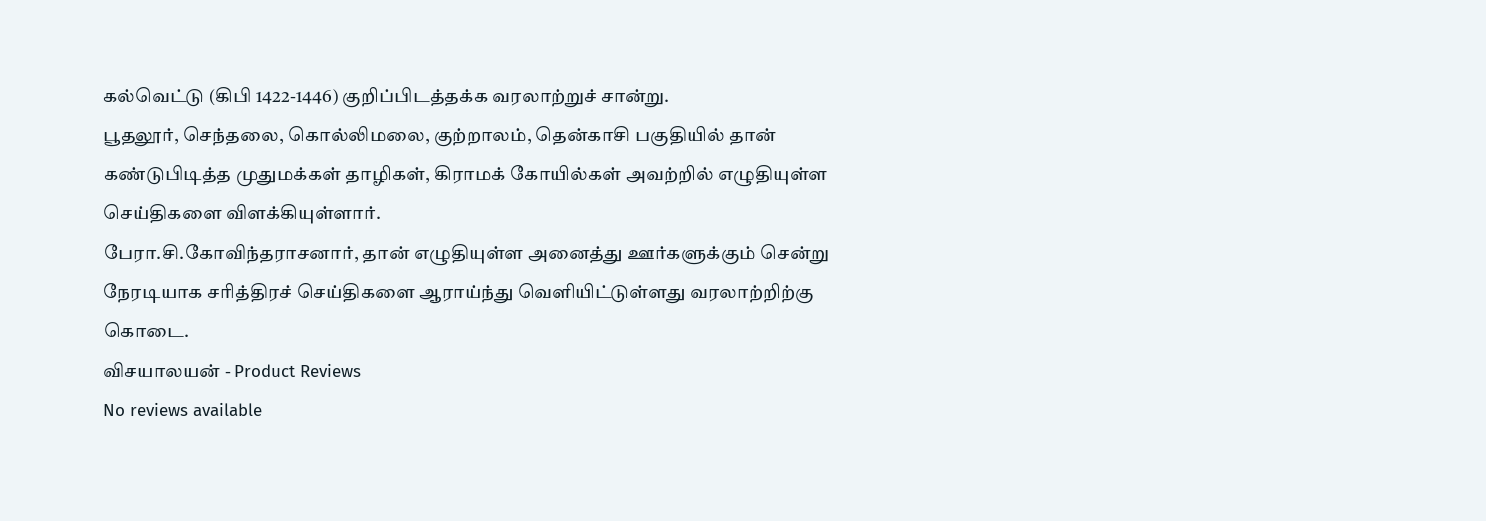கல்வெட்டு (கிபி 1422-1446) குறிப்பிடத்தக்க வரலாற்றுச் சான்று.
பூதலூர், செந்தலை, கொல்லிமலை, குற்றாலம், தென்காசி பகுதியில் தான் கண்டுபிடித்த முதுமக்கள் தாழிகள், கிராமக் கோயில்கள் அவற்றில் எழுதியுள்ள செய்திகளை விளக்கியுள்ளார்.
பேரா.சி.கோவிந்தராசனார், தான் எழுதியுள்ள அனைத்து ஊர்களுக்கும் சென்று நேரடியாக சரித்திரச் செய்திகளை ஆராய்ந்து வெளியிட்டுள்ளது வரலாற்றிற்கு கொடை.
விசயாலயன் - Product Reviews
No reviews available